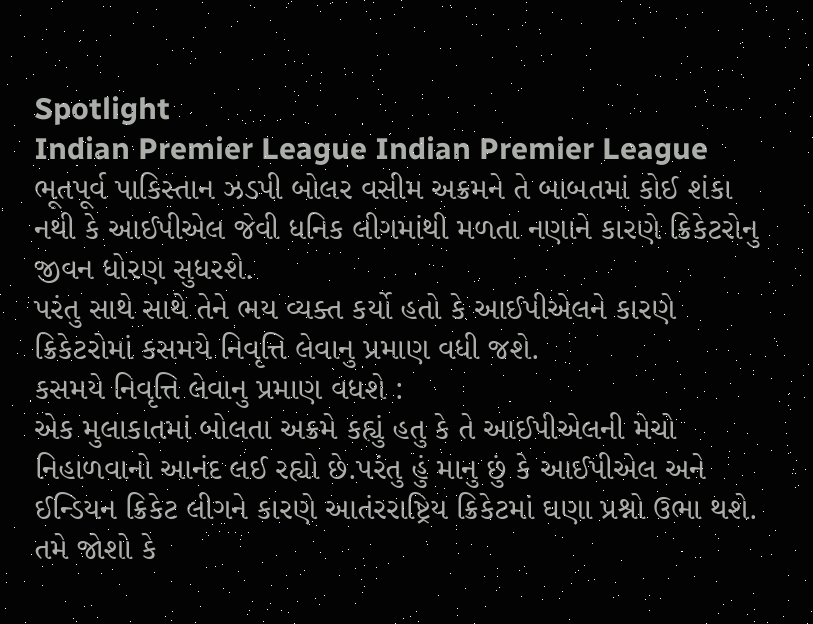Spotlight
Indian Premier League Indian Premier League
ભૂતપૂર્વ પાકિસ્તાન ઝડપી બોલર વસીમ અક્રમને તે બાબતમાં કોઈ શંકા નથી કે આઈપીએલ જેવી ધનિક લીગમાંથી મળતા નણાને કારણે ક્રિકેટરોનુ જીવન ધોરણ સુધરશે.
પરંતુ સાથે સાથે તેને ભય વ્યક્ત કર્યો હતો કે આઈપીએલને કારણે ક્રિકેટરોમાં કસમયે નિવૃત્તિ લેવાનુ પ્રમાણ વધી જશે.
કસમયે નિવૃત્તિ લેવાનુ પ્રમાણ વધશે :
એક મુલાકાતમાં બોલતા અક્રમે કહ્યું હતુ કે તે આઈપીએલની મેચો નિહાળવાનો આનંદ લઈ રહ્યો છે.પરંતુ હું માનુ છું કે આઈપીએલ અને ઈન્ડિયન ક્રિકેટ લીગને કારણે આતંરરાષ્ટ્રિય ક્રિકેટમાં ઘણા પ્રશ્નો ઉભા થશે. તમે જોશો કે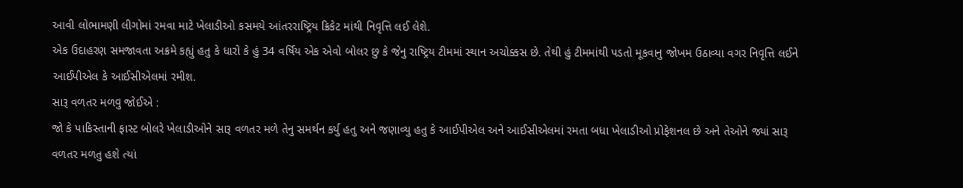આવી લોભામણી લીગોમાં રમવા માટે ખેલાડીઓ કસમયે આંતરરાષ્ટ્રિય ક્રિકેટ માંથી નિવૃત્તિ લઈ લેશે.
એક ઉદાહરણ સમજાવતા અક્રમે કહ્યું હતુ કે ધારો કે હું 34 વર્ષિય એક એવો બોલર છુ કે જેનુ રાષ્ટ્રિય ટીમમાં સ્થાન અચોક્કસ છે. તેથી હું ટીમમાંથી પડતો મૂકવાનુ જોખમ ઉઠાવ્યા વગર નિવૃત્તિ લઈને આઈપીએલ કે આઈસીએલમાં રમીશ.
સારૂ વળતર મળવુ જોઈએ :
જો કે પાકિસ્તાની ફાસ્ટ બોલરે ખેલાડીઓને સારૂ વળતર મળે તેનુ સમર્થન કર્યુ હતુ અને જણાવ્યુ હતુ કે આઈપીએલ અને આઈસીએલમાં રમતા બધા ખેલાડીઓ પ્રોફેશનલ છે અને તેઓને જ્યાં સારૂ વળતર મળતુ હશે ત્યાં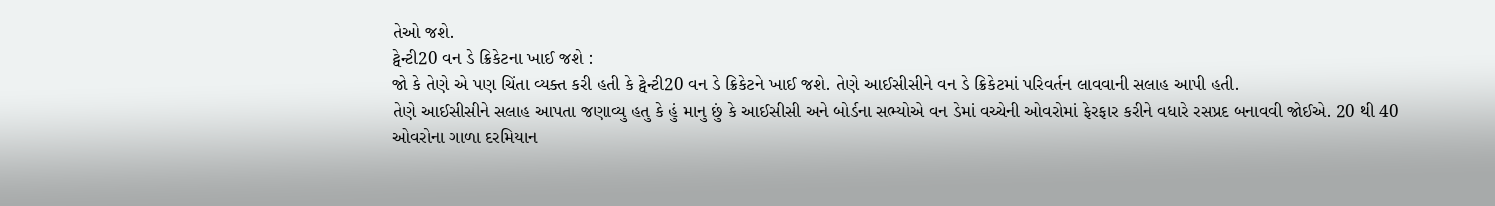તેઓ જશે.
ટ્વેન્ટી20 વન ડે ક્રિકેટના ખાઈ જશે :
જો કે તેણે એ પણ ચિંતા વ્યક્ત કરી હતી કે ટ્વેન્ટી20 વન ડે ક્રિકેટને ખાઈ જશે. તેણે આઈસીસીને વન ડે ક્રિકેટમાં પરિવર્તન લાવવાની સલાહ આપી હતી.
તેણે આઈસીસીને સલાહ આપતા જણાવ્યુ હતુ કે હું માનુ છું કે આઈસીસી અને બોર્ડના સભ્યોએ વન ડેમાં વચ્ચેની ઓવરોમાં ફેરફાર કરીને વધારે રસપ્રદ બનાવવી જોઈએ. 20 થી 40 ઓવરોના ગાળા દરમિયાન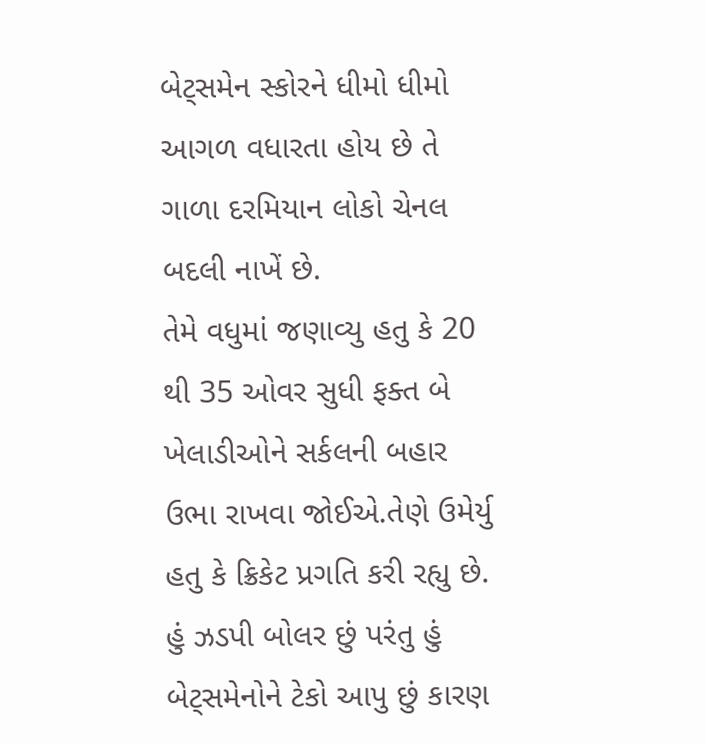બેટ્સમેન સ્કોરને ધીમો ધીમો આગળ વધારતા હોય છે તે ગાળા દરમિયાન લોકો ચેનલ બદલી નાખેં છે.
તેમે વધુમાં જણાવ્યુ હતુ કે 20 થી 35 ઓવર સુધી ફક્ત બે ખેલાડીઓને સર્કલની બહાર ઉભા રાખવા જોઈએ.તેણે ઉમેર્યુ હતુ કે ક્રિકેટ પ્રગતિ કરી રહ્યુ છે. હું ઝડપી બોલર છું પરંતુ હું બેટ્સમેનોને ટેકો આપુ છું કારણ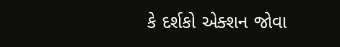કે દર્શકો એક્શન જોવા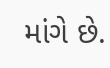માંગે છે.